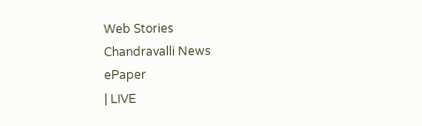Web Stories
Chandravalli News
ePaper
| LIVE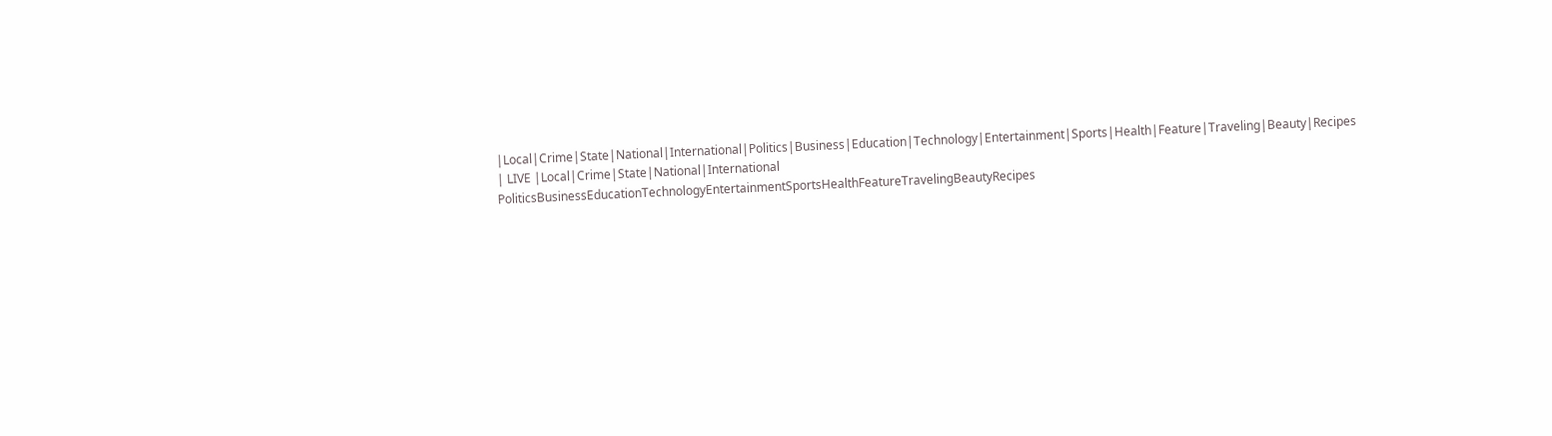|Local|Crime|State|National|International|Politics|Business|Education|Technology|Entertainment|Sports|Health|Feature|Traveling|Beauty|Recipes
| LIVE |Local|Crime|State|National|International
PoliticsBusinessEducationTechnologyEntertainmentSportsHealthFeatureTravelingBeautyRecipes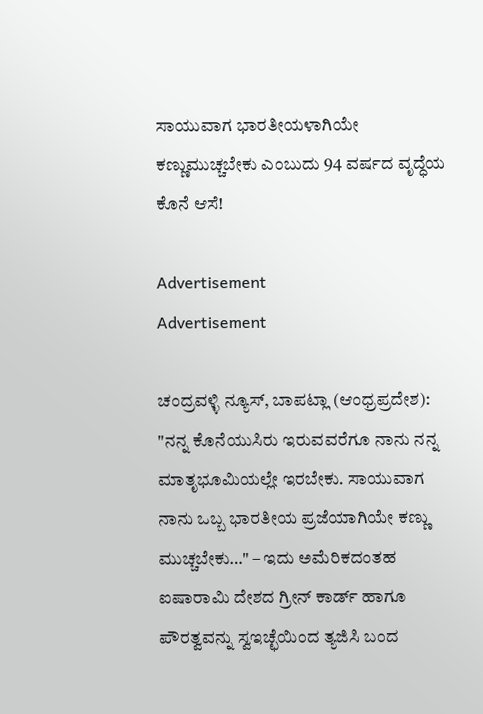ಸಾಯುವಾಗ ಭಾರತೀಯಳಾಗಿಯೇ ಕಣ್ಣುಮುಚ್ಚಬೇಕು ಎಂಬುದು 94 ವರ್ಷದ ವೃದ್ಧೆಯ ಕೊನೆ ಆಸೆ!

Advertisement
Advertisement

ಚಂದ್ರವಳ್ಳಿ ನ್ಯೂಸ್, ಬಾಪಟ್ಲಾ (ಆಂಧ್ರಪ್ರದೇಶ):
"ನನ್ನ ಕೊನೆಯುಸಿರು ಇರುವವರೆಗೂ ನಾನು ನನ್ನ ಮಾತೃಭೂಮಿಯಲ್ಲೇ ಇರಬೇಕು. ಸಾಯುವಾಗ ನಾನು ಒಬ್ಬ ಭಾರತೀಯ ಪ್ರಜೆಯಾಗಿಯೇ ಕಣ್ಣು ಮುಚ್ಚಬೇಕು…" – ಇದು ಅಮೆರಿಕದಂತಹ ಐಷಾರಾಮಿ ದೇಶದ ಗ್ರೀನ್ ಕಾರ್ಡ್ ಹಾಗೂ ಪೌರತ್ವವನ್ನು ಸ್ವಇಚ್ಛೆಯಿಂದ ತ್ಯಜಿಸಿ ಬಂದ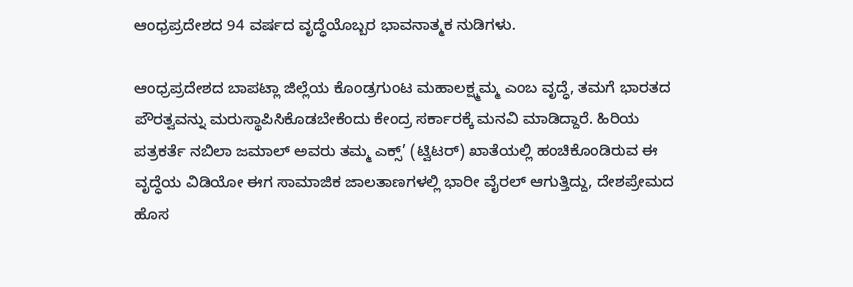ಆಂಧ್ರಪ್ರದೇಶದ 94 ವರ್ಷದ ವೃದ್ಧೆಯೊಬ್ಬರ ಭಾವನಾತ್ಮಕ ನುಡಿಗಳು.

ಆಂಧ್ರಪ್ರದೇಶದ ಬಾಪಟ್ಲಾ ಜಿಲ್ಲೆಯ ಕೊಂಡ್ರಗುಂಟ ಮಹಾಲಕ್ಷ್ಮಮ್ಮ ಎಂಬ ವೃದ್ಧೆ, ತಮಗೆ ಭಾರತದ ಪೌರತ್ವವನ್ನು ಮರುಸ್ಥಾಪಿಸಿಕೊಡಬೇಕೆಂದು ಕೇಂದ್ರ ಸರ್ಕಾರಕ್ಕೆ ಮನವಿ ಮಾಡಿದ್ದಾರೆ. ಹಿರಿಯ ಪತ್ರಕರ್ತೆ ನಬಿಲಾ ಜಮಾಲ್ ಅವರು ತಮ್ಮ ಎಕ್ಸ್’ (ಟ್ವಿಟರ್) ಖಾತೆಯಲ್ಲಿ ಹಂಚಿಕೊಂಡಿರುವ ಈ ವೃದ್ಧೆಯ ವಿಡಿಯೋ ಈಗ ಸಾಮಾಜಿಕ ಜಾಲತಾಣಗಳಲ್ಲಿ ಭಾರೀ ವೈರಲ್ ಆಗುತ್ತಿದ್ದು, ದೇಶಪ್ರೇಮದ ಹೊಸ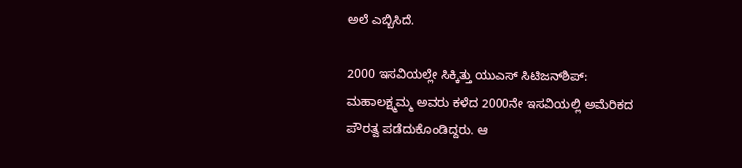ಅಲೆ ಎಬ್ಬಿಸಿದೆ.

2000 ಇಸವಿಯಲ್ಲೇ ಸಿಕ್ಕಿತ್ತು ಯುಎಸ್ ಸಿಟಿಜನ್‌ಶಿಪ್:
ಮಹಾಲಕ್ಷ್ಮಮ್ಮ ಅವರು ಕಳೆದ 2000ನೇ ಇಸವಿಯಲ್ಲಿ ಅಮೆರಿಕದ ಪೌರತ್ವ ಪಡೆದುಕೊಂಡಿದ್ದರು. ಆ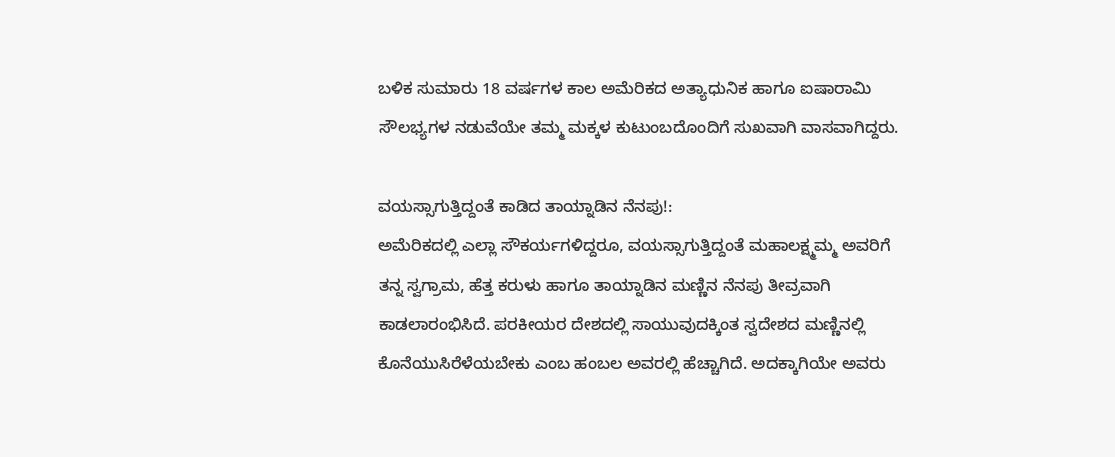ಬಳಿಕ ಸುಮಾರು 18 ವರ್ಷಗಳ ಕಾಲ ಅಮೆರಿಕದ ಅತ್ಯಾಧುನಿಕ ಹಾಗೂ ಐಷಾರಾಮಿ ಸೌಲಭ್ಯಗಳ ನಡುವೆಯೇ ತಮ್ಮ ಮಕ್ಕಳ ಕುಟುಂಬದೊಂದಿಗೆ ಸುಖವಾಗಿ ವಾಸವಾಗಿದ್ದರು.

ವಯಸ್ಸಾಗುತ್ತಿದ್ದಂತೆ ಕಾಡಿದ ತಾಯ್ನಾಡಿನ ನೆನಪು!:
ಅಮೆರಿಕದಲ್ಲಿ ಎಲ್ಲಾ ಸೌಕರ್ಯಗಳಿದ್ದರೂ, ವಯಸ್ಸಾಗುತ್ತಿದ್ದಂತೆ ಮಹಾಲಕ್ಷ್ಮಮ್ಮ ಅವರಿಗೆ ತನ್ನ ಸ್ವಗ್ರಾಮ, ಹೆತ್ತ ಕರುಳು ಹಾಗೂ ತಾಯ್ನಾಡಿನ ಮಣ್ಣಿನ ನೆನಪು ತೀವ್ರವಾಗಿ ಕಾಡಲಾರಂಭಿಸಿದೆ. ಪರಕೀಯರ ದೇಶದಲ್ಲಿ ಸಾಯುವುದಕ್ಕಿಂತ ಸ್ವದೇಶದ ಮಣ್ಣಿನಲ್ಲಿ ಕೊನೆಯುಸಿರೆಳೆಯಬೇಕು ಎಂಬ ಹಂಬಲ ಅವರಲ್ಲಿ ಹೆಚ್ಚಾಗಿದೆ. ಅದಕ್ಕಾಗಿಯೇ ಅವರು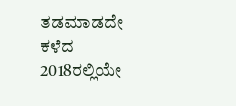ತಡಮಾಡದೇ ಕಳೆದ 2018ರಲ್ಲಿಯೇ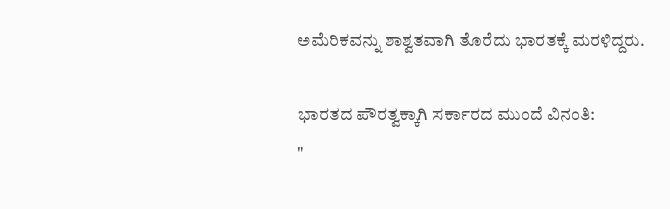ಅಮೆರಿಕವನ್ನು ಶಾಶ್ವತವಾಗಿ ತೊರೆದು ಭಾರತಕ್ಕೆ ಮರಳಿದ್ದರು.

ಭಾರತದ ಪೌರತ್ವಕ್ಕಾಗಿ ಸರ್ಕಾರದ ಮುಂದೆ ವಿನಂತಿ:
"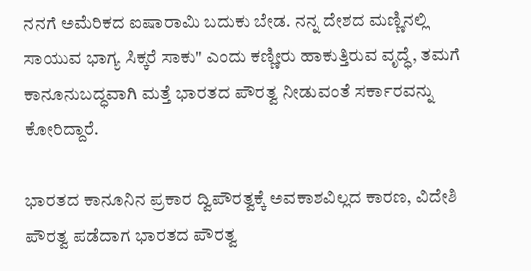ನನಗೆ ಅಮೆರಿಕದ ಐಷಾರಾಮಿ ಬದುಕು ಬೇಡ. ನನ್ನ ದೇಶದ ಮಣ್ಣಿನಲ್ಲಿ ಸಾಯುವ ಭಾಗ್ಯ ಸಿಕ್ಕರೆ ಸಾಕು" ಎಂದು ಕಣ್ಣೀರು ಹಾಕುತ್ತಿರುವ ವೃದ್ಧೆ, ತಮಗೆ ಕಾನೂನುಬದ್ಧವಾಗಿ ಮತ್ತೆ ಭಾರತದ ಪೌರತ್ವ ನೀಡುವಂತೆ ಸರ್ಕಾರವನ್ನು ಕೋರಿದ್ದಾರೆ.

ಭಾರತದ ಕಾನೂನಿನ ಪ್ರಕಾರ ದ್ವಿಪೌರತ್ವಕ್ಕೆ ಅವಕಾಶವಿಲ್ಲದ ಕಾರಣ, ವಿದೇಶಿ ಪೌರತ್ವ ಪಡೆದಾಗ ಭಾರತದ ಪೌರತ್ವ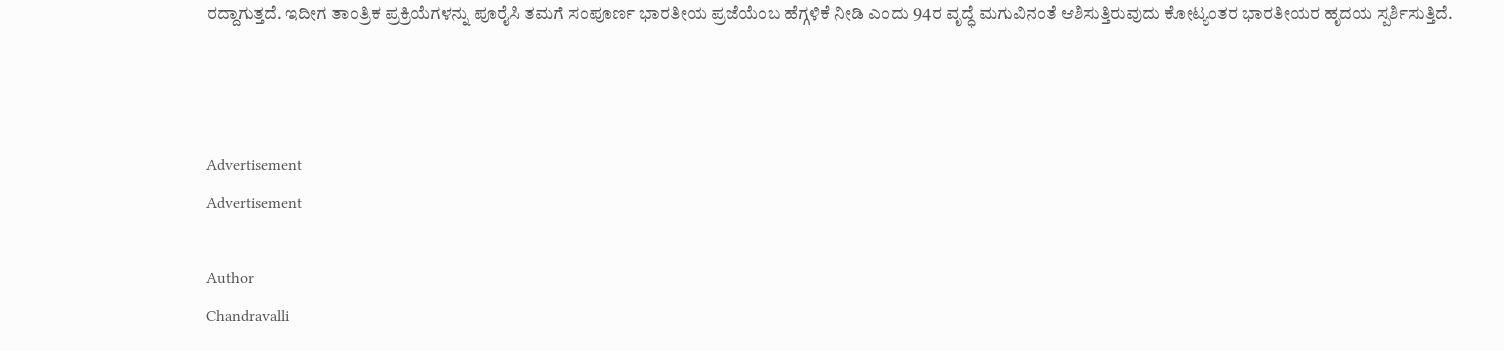ರದ್ದಾಗುತ್ತದೆ. ಇದೀಗ ತಾಂತ್ರಿಕ ಪ್ರಕ್ರಿಯೆಗಳನ್ನು ಪೂರೈಸಿ ತಮಗೆ ಸಂಪೂರ್ಣ ಭಾರತೀಯ ಪ್ರಜೆಯೆಂಬ ಹೆಗ್ಗಳಿಕೆ ನೀಡಿ ಎಂದು 94ರ ವೃದ್ಧೆ ಮಗುವಿನಂತೆ ಆಶಿಸುತ್ತಿರುವುದು ಕೋಟ್ಯಂತರ ಭಾರತೀಯರ ಹೃದಯ ಸ್ಪರ್ಶಿಸುತ್ತಿದೆ.



Advertisement
Advertisement

Author
Chandravalli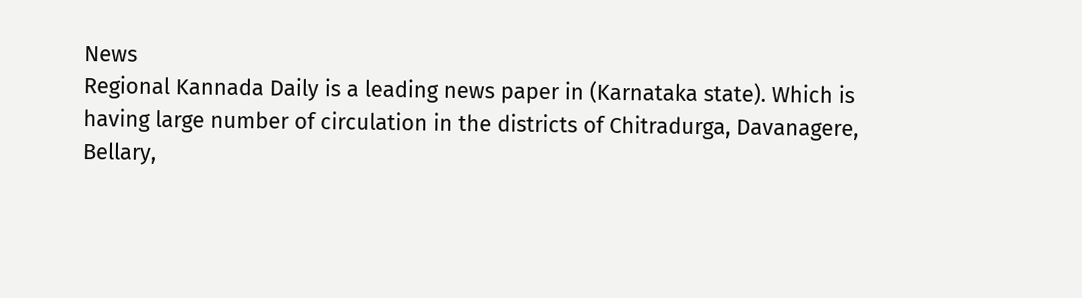News
Regional Kannada Daily is a leading news paper in (Karnataka state). Which is having large number of circulation in the districts of Chitradurga, Davanagere, Bellary,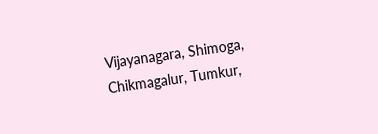Vijayanagara, Shimoga, Chikmagalur, Tumkur,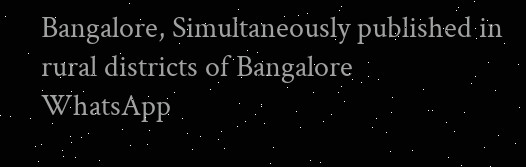Bangalore, Simultaneously published in rural districts of Bangalore
WhatsApp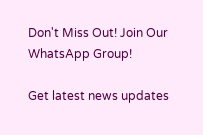Don't Miss Out! Join Our WhatsApp Group!

Get latest news updates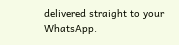delivered straight to your WhatsApp.